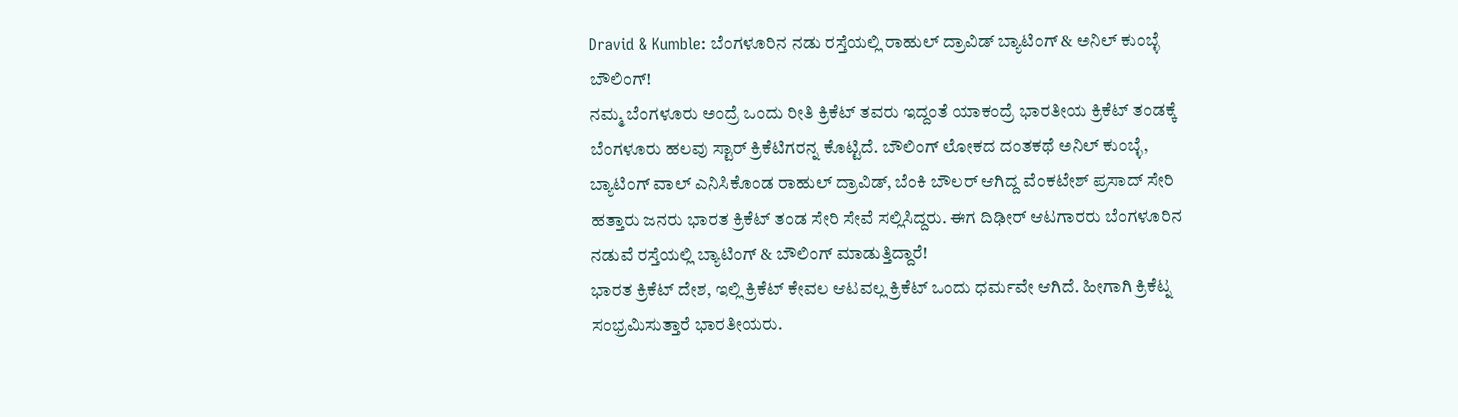Dravid & Kumble: ಬೆಂಗಳೂರಿನ ನಡು ರಸ್ತೆಯಲ್ಲಿ ರಾಹುಲ್ ದ್ರಾವಿಡ್ ಬ್ಯಾಟಿಂಗ್ & ಅನಿಲ್ ಕುಂಬ್ಳೆ ಬೌಲಿಂಗ್!
ನಮ್ಮ ಬೆಂಗಳೂರು ಅಂದ್ರೆ ಒಂದು ರೀತಿ ಕ್ರಿಕೆಟ್ ತವರು ಇದ್ದಂತೆ ಯಾಕಂದ್ರೆ ಭಾರತೀಯ ಕ್ರಿಕೆಟ್ ತಂಡಕ್ಕೆ ಬೆಂಗಳೂರು ಹಲವು ಸ್ಟಾರ್ ಕ್ರಿಕೆಟಿಗರನ್ನ ಕೊಟ್ಟಿದೆ. ಬೌಲಿಂಗ್ ಲೋಕದ ದಂತಕಥೆ ಅನಿಲ್ ಕುಂಬ್ಳೆ, ಬ್ಯಾಟಿಂಗ್ ವಾಲ್ ಎನಿಸಿಕೊಂಡ ರಾಹುಲ್ ದ್ರಾವಿಡ್, ಬೆಂಕಿ ಬೌಲರ್ ಆಗಿದ್ದ ವೆಂಕಟೇಶ್ ಪ್ರಸಾದ್ ಸೇರಿ ಹತ್ತಾರು ಜನರು ಭಾರತ ಕ್ರಿಕೆಟ್ ತಂಡ ಸೇರಿ ಸೇವೆ ಸಲ್ಲಿಸಿದ್ದರು. ಈಗ ದಿಢೀರ್ ಆಟಗಾರರು ಬೆಂಗಳೂರಿನ ನಡುವೆ ರಸ್ತೆಯಲ್ಲಿ ಬ್ಯಾಟಿಂಗ್ & ಬೌಲಿಂಗ್ ಮಾಡುತ್ತಿದ್ದಾರೆ!
ಭಾರತ ಕ್ರಿಕೆಟ್ ದೇಶ, ಇಲ್ಲಿ ಕ್ರಿಕೆಟ್ ಕೇವಲ ಆಟವಲ್ಲ ಕ್ರಿಕೆಟ್ ಒಂದು ಧರ್ಮವೇ ಆಗಿದೆ. ಹೀಗಾಗಿ ಕ್ರಿಕೆಟ್ನ ಸಂಭ್ರಮಿಸುತ್ತಾರೆ ಭಾರತೀಯರು.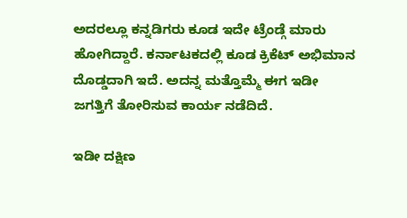ಅದರಲ್ಲೂ ಕನ್ನಡಿಗರು ಕೂಡ ಇದೇ ಟ್ರೆಂಡ್ಗೆ ಮಾರು ಹೋಗಿದ್ದಾರೆ. ಕರ್ನಾಟಕದಲ್ಲಿ ಕೂಡ ಕ್ರಿಕೆಟ್ ಅಭಿಮಾನ ದೊಡ್ಡದಾಗಿ ಇದೆ. ಅದನ್ನ ಮತ್ತೊಮ್ಮೆ ಈಗ ಇಡೀ ಜಗತ್ತಿಗೆ ತೋರಿಸುವ ಕಾರ್ಯ ನಡೆದಿದೆ.

ಇಡೀ ದಕ್ಷಿಣ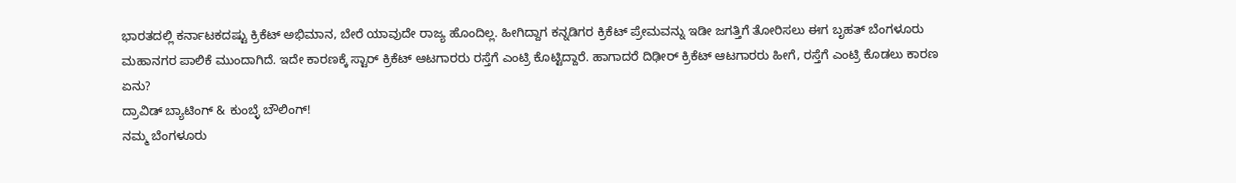ಭಾರತದಲ್ಲಿ ಕರ್ನಾಟಕದಷ್ಟು ಕ್ರಿಕೆಟ್ ಅಭಿಮಾನ, ಬೇರೆ ಯಾವುದೇ ರಾಜ್ಯ ಹೊಂದಿಲ್ಲ. ಹೀಗಿದ್ದಾಗ ಕನ್ನಡಿಗರ ಕ್ರಿಕೆಟ್ ಪ್ರೇಮವನ್ನು ಇಡೀ ಜಗತ್ತಿಗೆ ತೋರಿಸಲು ಈಗ ಬೃಹತ್ ಬೆಂಗಳೂರು ಮಹಾನಗರ ಪಾಲಿಕೆ ಮುಂದಾಗಿದೆ. ಇದೇ ಕಾರಣಕ್ಕೆ ಸ್ಟಾರ್ ಕ್ರಿಕೆಟ್ ಆಟಗಾರರು ರಸ್ತೆಗೆ ಎಂಟ್ರಿ ಕೊಟ್ಟಿದ್ದಾರೆ. ಹಾಗಾದರೆ ದಿಢೀರ್ ಕ್ರಿಕೆಟ್ ಆಟಗಾರರು ಹೀಗೆ, ರಸ್ತೆಗೆ ಎಂಟ್ರಿ ಕೊಡಲು ಕಾರಣ ಏನು?
ದ್ರಾವಿಡ್ ಬ್ಯಾಟಿಂಗ್ & ಕುಂಬ್ಳೆ ಬೌಲಿಂಗ್!
ನಮ್ಮ ಬೆಂಗಳೂರು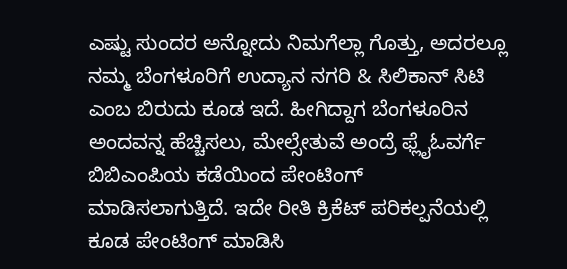ಎಷ್ಟು ಸುಂದರ ಅನ್ನೋದು ನಿಮಗೆಲ್ಲಾ ಗೊತ್ತು, ಅದರಲ್ಲೂ ನಮ್ಮ ಬೆಂಗಳೂರಿಗೆ ಉದ್ಯಾನ ನಗರಿ & ಸಿಲಿಕಾನ್ ಸಿಟಿ ಎಂಬ ಬಿರುದು ಕೂಡ ಇದೆ. ಹೀಗಿದ್ದಾಗ ಬೆಂಗಳೂರಿನ ಅಂದವನ್ನ ಹೆಚ್ಚಿಸಲು, ಮೇಲ್ಸೇತುವೆ ಅಂದ್ರೆ ಫ್ಲೈಓವರ್ಗೆ ಬಿಬಿಎಂಪಿಯ ಕಡೆಯಿಂದ ಪೇಂಟಿಂಗ್ ಮಾಡಿಸಲಾಗುತ್ತಿದೆ. ಇದೇ ರೀತಿ ಕ್ರಿಕೆಟ್ ಪರಿಕಲ್ಪನೆಯಲ್ಲಿ ಕೂಡ ಪೇಂಟಿಂಗ್ ಮಾಡಿಸಿ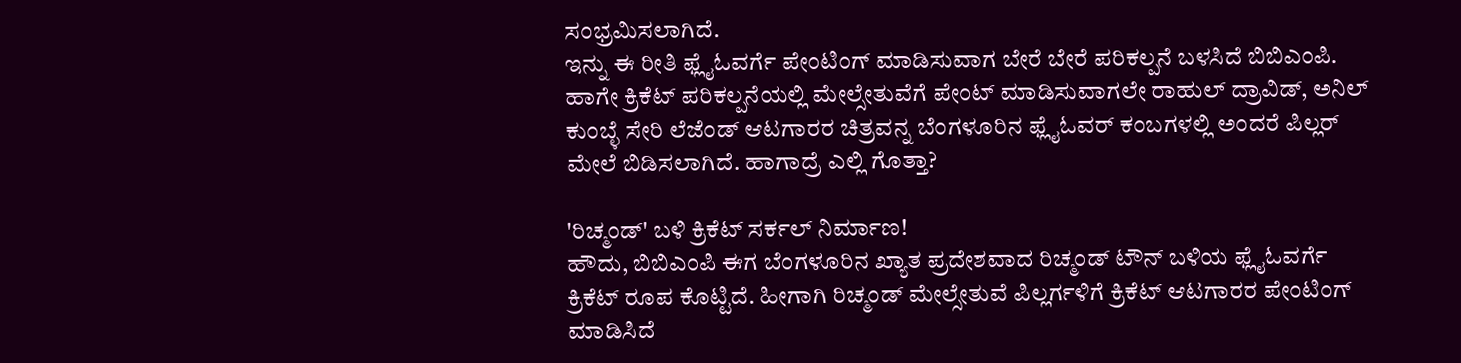ಸಂಭ್ರಮಿಸಲಾಗಿದೆ.
ಇನ್ನು ಈ ರೀತಿ ಫ್ಲೈಓವರ್ಗೆ ಪೇಂಟಿಂಗ್ ಮಾಡಿಸುವಾಗ ಬೇರೆ ಬೇರೆ ಪರಿಕಲ್ಪನೆ ಬಳಸಿದೆ ಬಿಬಿಎಂಪಿ. ಹಾಗೇ ಕ್ರಿಕೆಟ್ ಪರಿಕಲ್ಪನೆಯಲ್ಲಿ ಮೇಲ್ಸೇತುವೆಗೆ ಪೇಂಟ್ ಮಾಡಿಸುವಾಗಲೇ ರಾಹುಲ್ ದ್ರಾವಿಡ್, ಅನಿಲ್ ಕುಂಬ್ಳೆ ಸೇರಿ ಲೆಜೆಂಡ್ ಆಟಗಾರರ ಚಿತ್ರವನ್ನ ಬೆಂಗಳೂರಿನ ಫ್ಲೈಓವರ್ ಕಂಬಗಳಲ್ಲಿ ಅಂದರೆ ಪಿಲ್ಲರ್ ಮೇಲೆ ಬಿಡಿಸಲಾಗಿದೆ. ಹಾಗಾದ್ರೆ ಎಲ್ಲಿ ಗೊತ್ತಾ?

'ರಿಚ್ಮಂಡ್' ಬಳಿ ಕ್ರಿಕೆಟ್ ಸರ್ಕಲ್ ನಿರ್ಮಾಣ!
ಹೌದು, ಬಿಬಿಎಂಪಿ ಈಗ ಬೆಂಗಳೂರಿನ ಖ್ಯಾತ ಪ್ರದೇಶವಾದ ರಿಚ್ಮಂಡ್ ಟೌನ್ ಬಳಿಯ ಫ್ಲೈಓವರ್ಗೆ ಕ್ರಿಕೆಟ್ ರೂಪ ಕೊಟ್ಟಿದೆ. ಹೀಗಾಗಿ ರಿಚ್ಮಂಡ್ ಮೇಲ್ಸೇತುವೆ ಪಿಲ್ಲರ್ಗಳಿಗೆ ಕ್ರಿಕೆಟ್ ಆಟಗಾರರ ಪೇಂಟಿಂಗ್ ಮಾಡಿಸಿದೆ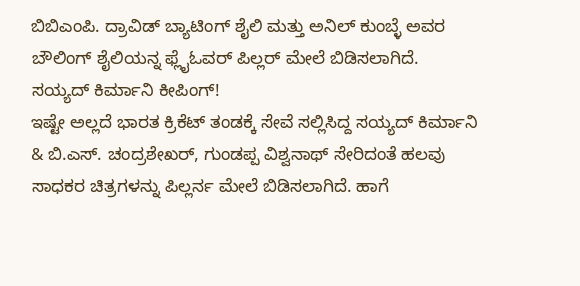ಬಿಬಿಎಂಪಿ. ದ್ರಾವಿಡ್ ಬ್ಯಾಟಿಂಗ್ ಶೈಲಿ ಮತ್ತು ಅನಿಲ್ ಕುಂಬ್ಳೆ ಅವರ ಬೌಲಿಂಗ್ ಶೈಲಿಯನ್ನ ಫ್ಲೈಓವರ್ ಪಿಲ್ಲರ್ ಮೇಲೆ ಬಿಡಿಸಲಾಗಿದೆ.
ಸಯ್ಯದ್ ಕಿರ್ಮಾನಿ ಕೀಪಿಂಗ್!
ಇಷ್ಟೇ ಅಲ್ಲದೆ ಭಾರತ ಕ್ರಿಕೆಟ್ ತಂಡಕ್ಕೆ ಸೇವೆ ಸಲ್ಲಿಸಿದ್ದ ಸಯ್ಯದ್ ಕಿರ್ಮಾನಿ & ಬಿ.ಎಸ್. ಚಂದ್ರಶೇಖರ್, ಗುಂಡಪ್ಪ ವಿಶ್ವನಾಥ್ ಸೇರಿದಂತೆ ಹಲವು ಸಾಧಕರ ಚಿತ್ರಗಳನ್ನು ಪಿಲ್ಲರ್ನ ಮೇಲೆ ಬಿಡಿಸಲಾಗಿದೆ. ಹಾಗೆ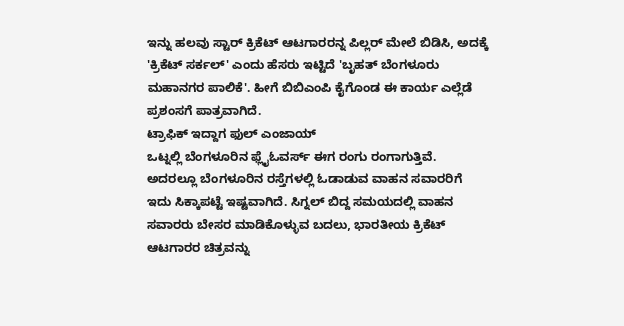ಇನ್ನು ಹಲವು ಸ್ಟಾರ್ ಕ್ರಿಕೆಟ್ ಆಟಗಾರರನ್ನ ಪಿಲ್ಲರ್ ಮೇಲೆ ಬಿಡಿಸಿ, ಅದಕ್ಕೆ 'ಕ್ರಿಕೆಟ್ ಸರ್ಕಲ್' ಎಂದು ಹೆಸರು ಇಟ್ಟಿದೆ 'ಬೃಹತ್ ಬೆಂಗಳೂರು ಮಹಾನಗರ ಪಾಲಿಕೆ'. ಹೀಗೆ ಬಿಬಿಎಂಪಿ ಕೈಗೊಂಡ ಈ ಕಾರ್ಯ ಎಲ್ಲೆಡೆ ಪ್ರಶಂಸಗೆ ಪಾತ್ರವಾಗಿದೆ.
ಟ್ರಾಫಿಕ್ ಇದ್ದಾಗ ಫುಲ್ ಎಂಜಾಯ್
ಒಟ್ನಲ್ಲಿ ಬೆಂಗಳೂರಿನ ಫ್ಲೈಓವರ್ಸ್ ಈಗ ರಂಗು ರಂಗಾಗುತ್ತಿವೆ. ಅದರಲ್ಲೂ ಬೆಂಗಳೂರಿನ ರಸ್ತೆಗಳಲ್ಲಿ ಓಡಾಡುವ ವಾಹನ ಸವಾರರಿಗೆ ಇದು ಸಿಕ್ಕಾಪಟ್ಟೆ ಇಷ್ಟವಾಗಿದೆ. ಸಿಗ್ನಲ್ ಬಿದ್ದ ಸಮಯದಲ್ಲಿ ವಾಹನ ಸವಾರರು ಬೇಸರ ಮಾಡಿಕೊಳ್ಳುವ ಬದಲು, ಭಾರತೀಯ ಕ್ರಿಕೆಟ್ ಆಟಗಾರರ ಚಿತ್ರವನ್ನು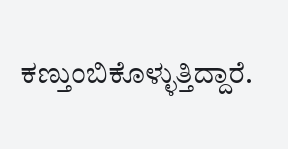ಕಣ್ತುಂಬಿಕೊಳ್ಳುತ್ತಿದ್ದಾರೆ.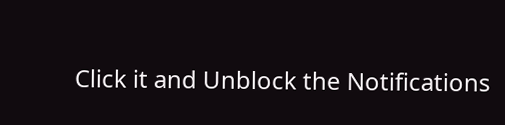Click it and Unblock the Notifications